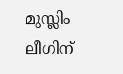മുസ്ലിം ലീഗിന്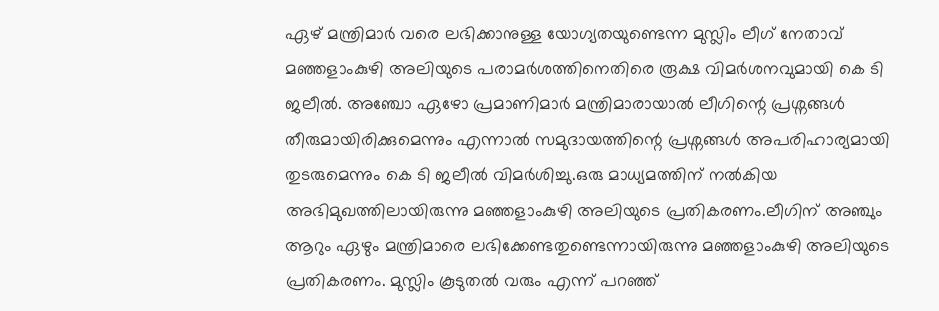ഏഴ് മന്ത്രിമാർ വരെ ലഭിക്കാനുള്ള യോഗ്യതയുണ്ടെന്ന മുസ്ലിം ലീഗ് നേതാവ് മഞ്ഞളാംകുഴി അലിയുടെ പരാമർശത്തിനെതിരെ രൂക്ഷ വിമർശനവുമായി കെ ടി ജലീൽ. അഞ്ചോ ഏഴോ പ്രമാണിമാർ മന്ത്രിമാരായാൽ ലീഗിന്റെ പ്രശ്നങ്ങൾ തീരുമായിരിക്കുമെന്നും എന്നാൽ സമുദായത്തിന്റെ പ്രശ്നങ്ങൾ അപരിഹാര്യമായി തുടരുമെന്നും കെ ടി ജലീൽ വിമർശിച്ചു.ഒരു മാധ്യമത്തിന് നൽകിയ അഭിമുഖത്തിലായിരുന്നു മഞ്ഞളാംകുഴി അലിയുടെ പ്രതികരണം.ലീഗിന് അഞ്ചും ആറും ഏഴും മന്ത്രിമാരെ ലഭിക്കേണ്ടതുണ്ടെന്നായിരുന്നു മഞ്ഞളാംകുഴി അലിയുടെ പ്രതികരണം. മുസ്ലിം കൂടുതൽ വരും എന്ന് പറഞ്ഞ്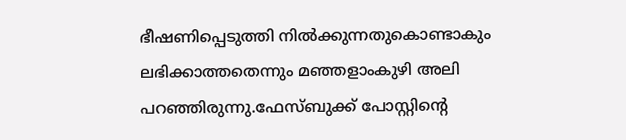ഭീഷണിപ്പെടുത്തി നിൽക്കുന്നതുകൊണ്ടാകും ലഭിക്കാത്തതെന്നും മഞ്ഞളാംകുഴി അലി പറഞ്ഞിരുന്നു.ഫേസ്ബുക്ക് പോസ്റ്റിന്റെ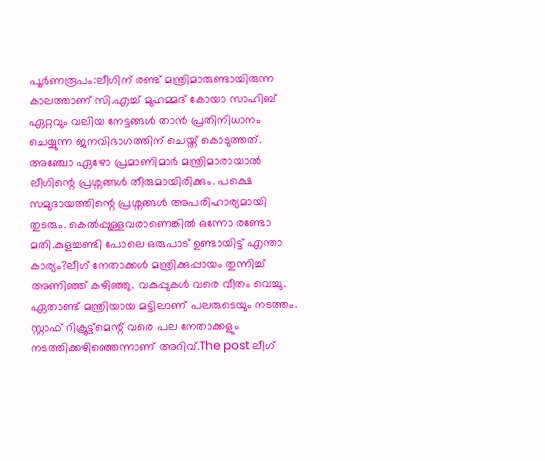പൂർണരൂപം:ലീഗിന് രണ്ട് മന്ത്രിമാരുണ്ടായിരുന്ന കാലത്താണ് സി.എച്ച് മുഹമ്മദ് കോയാ സാഹിബ് ഏറ്റവും വലിയ നേട്ടങ്ങൾ താൻ പ്രതിനിധാനം ചെയ്യുന്ന ജനവിഭാഗത്തിന് ചെയ്ത് കൊടുത്തത്. അഞ്ചോ ഏഴോ പ്രമാണിമാർ മന്ത്രിമാരായാൽ ലീഗിന്റെ പ്രശ്നങ്ങൾ തീരുമായിരിക്കും. പക്ഷെ സമുദായത്തിന്റെ പ്രശ്നങ്ങൾ അപരിഹാര്യമായി തുടരും. കെൽപ്പുള്ളവരാണെങ്കിൽ ഒന്നോ രണ്ടോ മതി.കുളച്ചണ്ടി പോലെ ഒരുപാട് ഉണ്ടായിട്ട് എന്താ കാര്യം?ലീഗ് നേതാക്കൾ മന്ത്രിക്കുപ്പായം തുന്നിച്ച് അണിഞ്ഞ് കഴിഞ്ഞു. വകുപ്പുകൾ വരെ വീതം വെച്ചു. ഏതാണ്ട് മന്ത്രിയായ മട്ടിലാണ് പലരുടെയും നടത്തം. സ്റ്റാഫ് റിക്രൂട്ട്മെന്റ് വരെ പല നേതാക്കളും നടത്തിക്കഴിഞ്ഞെന്നാണ് അറിവ്.The post ലീഗ്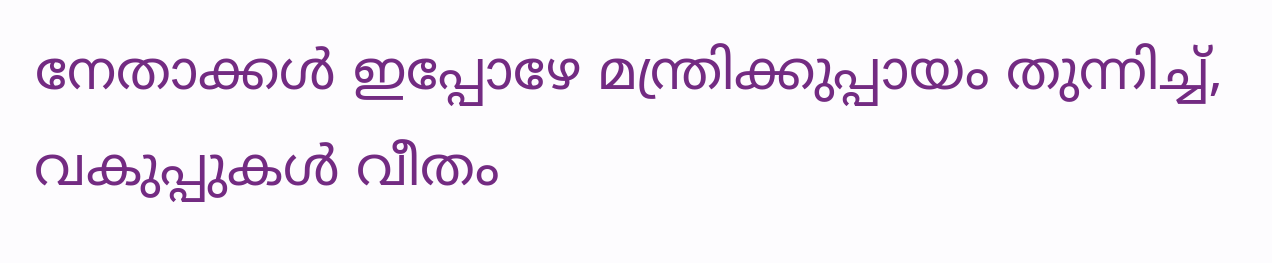നേതാക്കൾ ഇപ്പോഴേ മന്ത്രിക്കുപ്പായം തുന്നിച്ച്, വകുപ്പുകൾ വീതം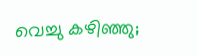വെച്ചു കഴിഞ്ഞു;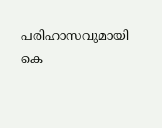പരിഹാസവുമായി കെ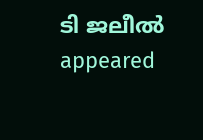ടി ജലീൽ appeared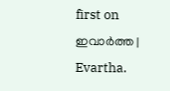first on ഇവാർത്ത | Evartha.